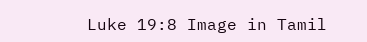Luke 19:8 Image in Tamil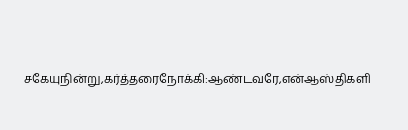சகேயுநின்று,கர்த்தரைநோக்கி:ஆண்டவரே,என்ஆஸ்திகளி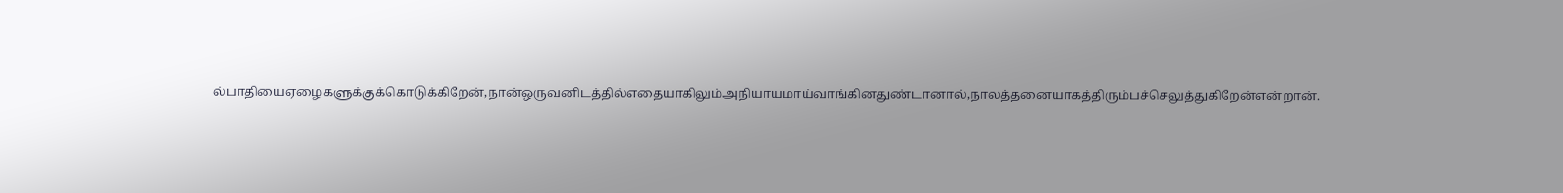ல்பாதியைஏழைகளுக்குக்கொடுக்கிறேன்,நான்ஒருவனிடத்தில்எதையாகிலும்அநியாயமாய்வாங்கினதுண்டானால்,நாலத்தனையாகத்திரும்பச்செலுத்துகிறேன்என்றான்.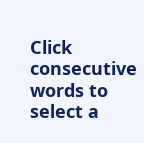Click consecutive words to select a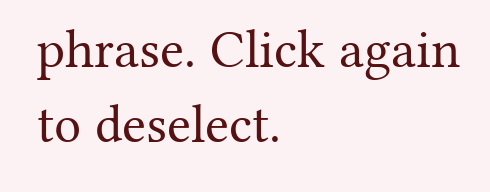phrase. Click again to deselect.